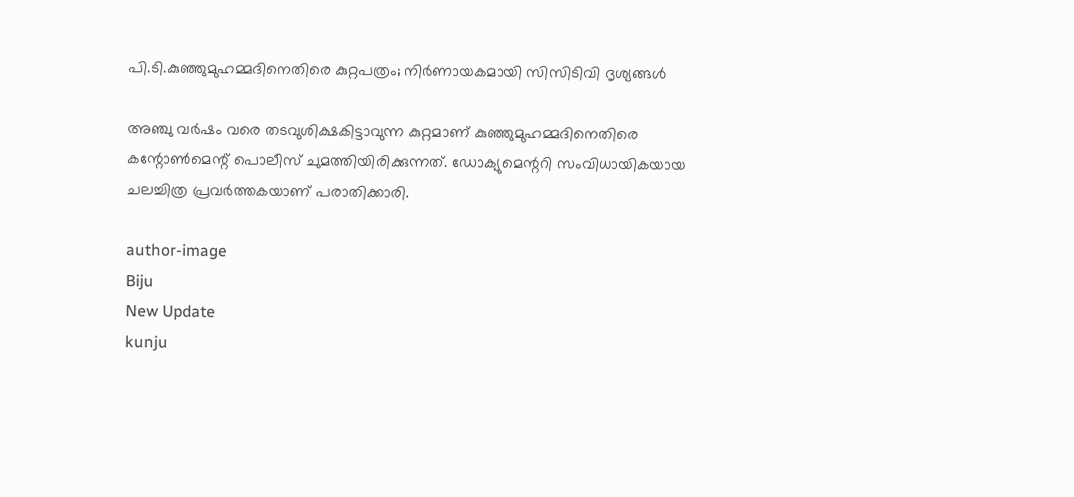പി.ടി.കുഞ്ഞുമുഹമ്മദിനെതിരെ കുറ്റപത്രം; നിര്‍ണായകമായി സിസിടിവി ദൃശ്യങ്ങള്‍

അഞ്ചു വര്‍ഷം വരെ തടവുശിക്ഷകിട്ടാവുന്ന കുറ്റമാണ് കുഞ്ഞുമുഹമ്മദിനെതിരെ കന്റോണ്‍മെന്റ് പൊലീസ് ചുമത്തിയിരിക്കുന്നത്. ഡോക്യുമെന്ററി സംവിധായികയായ ചലച്ചിത്ര പ്രവര്‍ത്തകയാണ് പരാതിക്കാരി.

author-image
Biju
New Update
kunju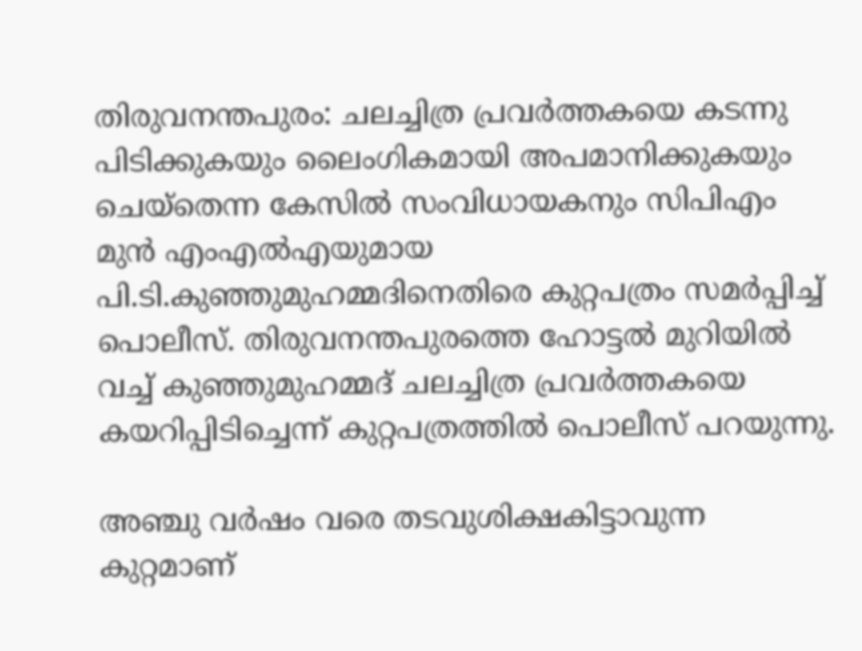തിരുവനന്തപുരം: ചലച്ചിത്ര പ്രവര്‍ത്തകയെ കടന്നു പിടിക്കുകയും ലൈംഗികമായി അപമാനിക്കുകയും ചെയ്‌തെന്ന കേസില്‍ സംവിധായകനും സിപിഎം മുന്‍ എംഎല്‍എയുമായ പി.ടി.കുഞ്ഞുമുഹമ്മദിനെതിരെ കുറ്റപത്രം സമര്‍പ്പിച്ച് പൊലീസ്. തിരുവനന്തപുരത്തെ ഹോട്ടല്‍ മുറിയില്‍ വച്ച് കുഞ്ഞുമുഹമ്മദ് ചലച്ചിത്ര പ്രവര്‍ത്തകയെ കയറിപ്പിടിച്ചെന്ന് കുറ്റപത്രത്തില്‍ പൊലീസ് പറയുന്നു.

അഞ്ചു വര്‍ഷം വരെ തടവുശിക്ഷകിട്ടാവുന്ന കുറ്റമാണ്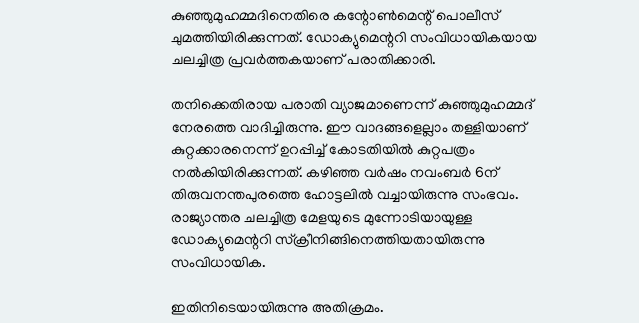കുഞ്ഞുമുഹമ്മദിനെതിരെ കന്റോണ്‍മെന്റ് പൊലീസ് ചുമത്തിയിരിക്കുന്നത്. ഡോക്യുമെന്ററി സംവിധായികയായ ചലച്ചിത്ര പ്രവര്‍ത്തകയാണ് പരാതിക്കാരി.

തനിക്കെതിരായ പരാതി വ്യാജമാണെന്ന് കുഞ്ഞുമുഹമ്മദ് നേരത്തെ വാദിച്ചിരുന്നു. ഈ വാദങ്ങളെല്ലാം തള്ളിയാണ് കുറ്റക്കാരനെന്ന് ഉറപ്പിച്ച് കോടതിയില്‍ കുറ്റപത്രം നല്‍കിയിരിക്കുന്നത്. കഴിഞ്ഞ വര്‍ഷം നവംബര്‍ 6ന് തിരുവനന്തപുരത്തെ ഹോട്ടലില്‍ വച്ചായിരുന്നു സംഭവം. രാജ്യാന്തര ചലച്ചിത്ര മേളയുടെ മുന്നോടിയായുള്ള ഡോക്യുമെന്ററി സ്‌ക്രീനിങ്ങിനെത്തിയതായിരുന്നു സംവിധായിക.

ഇതിനിടെയായിരുന്നു അതിക്രമം.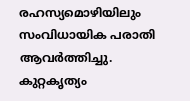രഹസ്യമൊഴിയിലും സംവിധായിക പരാതി ആവര്‍ത്തിച്ചു. കുറ്റകൃത്യം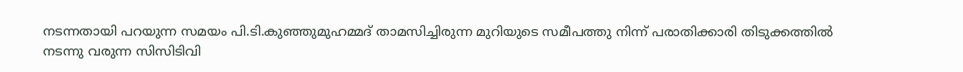നടന്നതായി പറയുന്ന സമയം പി.ടി.കുഞ്ഞുമുഹമ്മദ് താമസിച്ചിരുന്ന മുറിയുടെ സമീപത്തു നിന്ന് പരാതിക്കാരി തിടുക്കത്തില്‍ നടന്നു വരുന്ന സിസിടിവി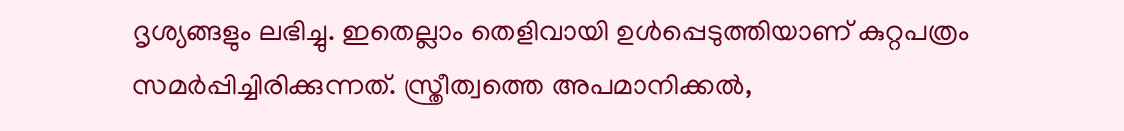ദൃശ്യങ്ങളും ലഭിച്ചു. ഇതെല്ലാം തെളിവായി ഉള്‍പ്പെടുത്തിയാണ് കുറ്റപത്രം സമര്‍പ്പിച്ചിരിക്കുന്നത്. സ്ത്രീത്വത്തെ അപമാനിക്കല്‍,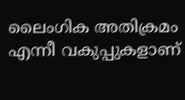ലൈംഗിക അതിക്രമം എന്നീ വകുപ്പുകളാണ്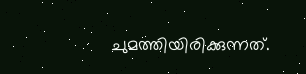ചുമത്തിയിരിക്കുന്നത്.